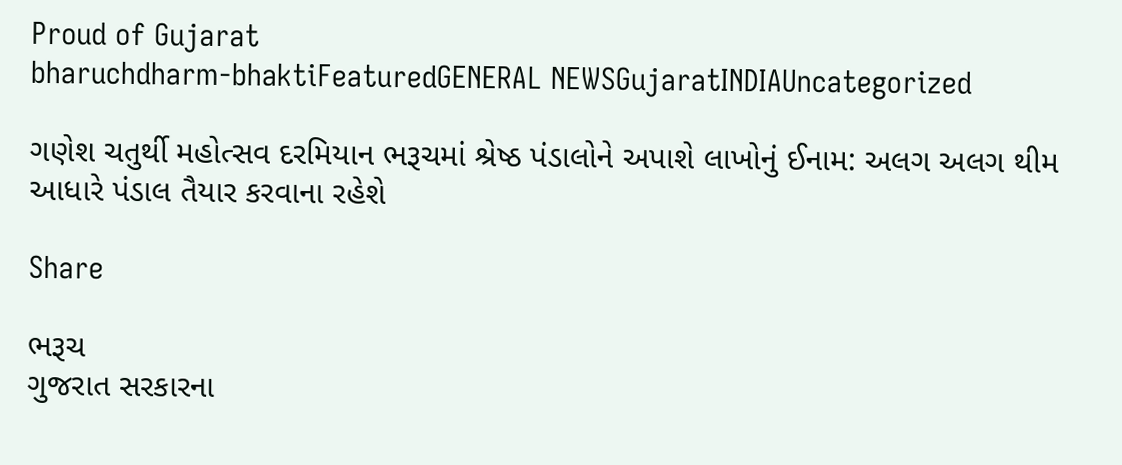Proud of Gujarat
bharuchdharm-bhaktiFeaturedGENERAL NEWSGujaratINDIAUncategorized

ગણેશ ચતુર્થી મહોત્સવ દરમિયાન ભરૂચમાં શ્રેષ્ઠ પંડાલોને અપાશે લાખોનું ઈનામ: અલગ અલગ થીમ આધારે પંડાલ તૈયાર કરવાના રહેશે

Share

ભરૂચ
ગુજરાત સરકારના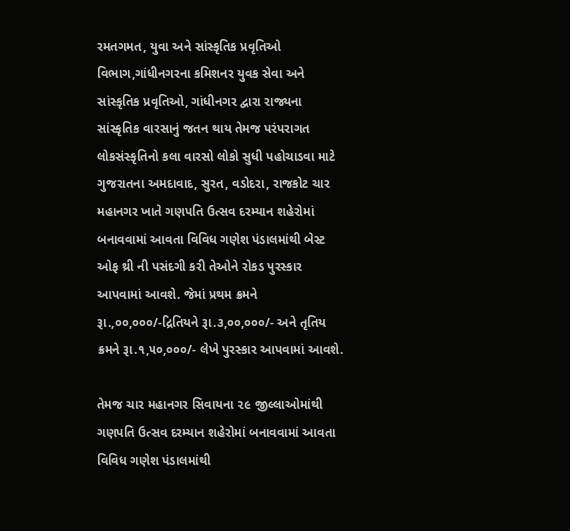રમતગમત, યુવા અને સાંસ્કૃતિક પ્રવૃતિઓ વિભાગ,ગાંધીનગરના કમિશનર યુવક સેવા અને સાંસ્કૃતિક પ્રવૃતિઓ, ગાંધીનગર દ્વારા રાજ્યના સાંસ્કૃતિક વારસાનું જતન થાય તેમજ પરંપરાગત લોકસંસ્કૃતિનો કલા વારસો લોકો સુધી પહોચાડવા માટે ગુજરાતના અમદાવાદ, સુરત, વડોદરા, રાજકોટ ચાર મહાનગર ખાતે ગણપતિ ઉત્સવ દરમ્યાન શહેરોમાં બનાવવામાં આવતા વિવિધ ગણેશ પંડાલમાંથી બેસ્ટ ઓફ થ્રી ની પસંદગી કરી તેઓને રોકડ પુરસ્કાર આપવામાં આવશે. જેમાં પ્રથમ ક્રમને રૂા.,૦૦,૦૦૦/-દ્રિતિયને રૂા.૩,૦૦,૦૦૦/- અને તૃતિય ક્રમને રૂા.૧,૫૦,૦૦૦/- લેખે પુરસ્કાર આપવામાં આવશે.

તેમજ ચાર મહાનગર સિવાયના ૨૯ જીલ્લાઓમાંથી ગણપતિ ઉત્સવ દરમ્યાન શહેરોમાં બનાવવામાં આવતા વિવિધ ગણેશ પંડાલમાંથી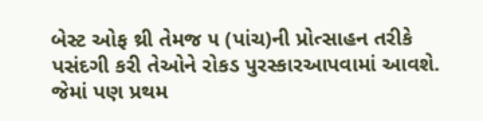બેસ્ટ ઓફ થ્રી તેમજ ૫ (પાંચ)ની પ્રોત્સાહન તરીકે પસંદગી કરી તેઓને રોકડ પુરસ્કારઆપવામાં આવશે. જેમાં પણ પ્રથમ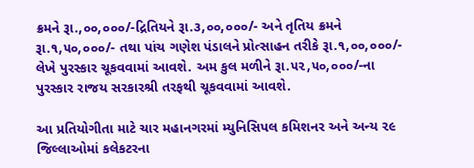ક્રમને રૂા.,૦૦,૦૦૦/-દ્રિતિયને રૂા.૩,૦૦,૦૦૦/- અને તૃતિય ક્રમને રૂા.૧,૫૦,૦૦૦/- તથા પાંચ ગણેશ પંડાલને પ્રોત્સાહન તરીકે રૂા.૧,૦૦,૦૦૦/- લેખે પુરસ્કાર ચૂકવવામાં આવશે. અમ કુલ મળીને રૂા.૫૨,૫૦,૦૦૦/-ના પુરસ્કાર રાજય સરકારશ્રી તરફથી ચૂકવવામાં આવશે.

આ પ્રતિયોગીતા માટે ચાર મહાનગરમાં મ્યુનિસિપલ કમિશનર અને અન્ય ૨૯ જિલ્લાઓમાં કલેકટરના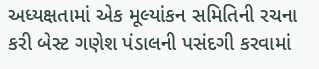અધ્યક્ષતામાં એક મૂલ્યાંકન સમિતિની રચના કરી બેસ્ટ ગણેશ પંડાલની પસંદગી કરવામાં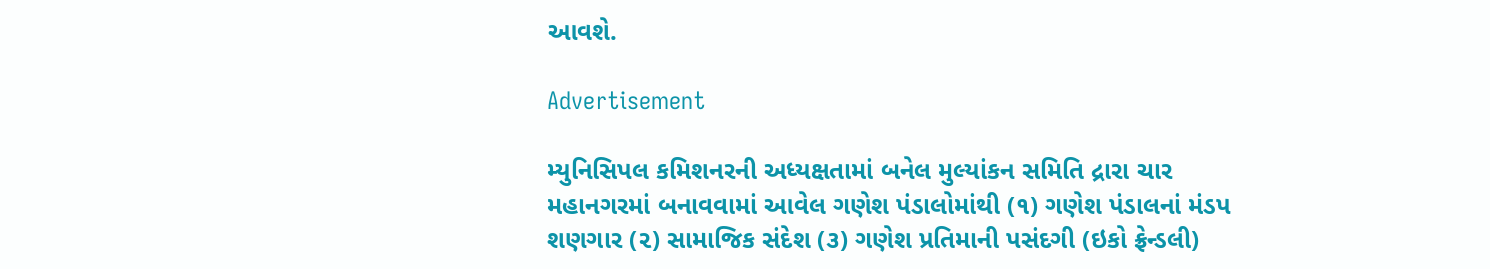આવશે.

Advertisement

મ્યુનિસિપલ કમિશનરની અધ્યક્ષતામાં બનેલ મુલ્યાંકન સમિતિ દ્રારા ચાર મહાનગરમાં બનાવવામાં આવેલ ગણેશ પંડાલોમાંથી (૧) ગણેશ પંડાલનાં મંડપ શણગાર (૨) સામાજિક સંદેશ (૩) ગણેશ પ્રતિમાની પસંદગી (ઇકો ફ્રેન્ડલી)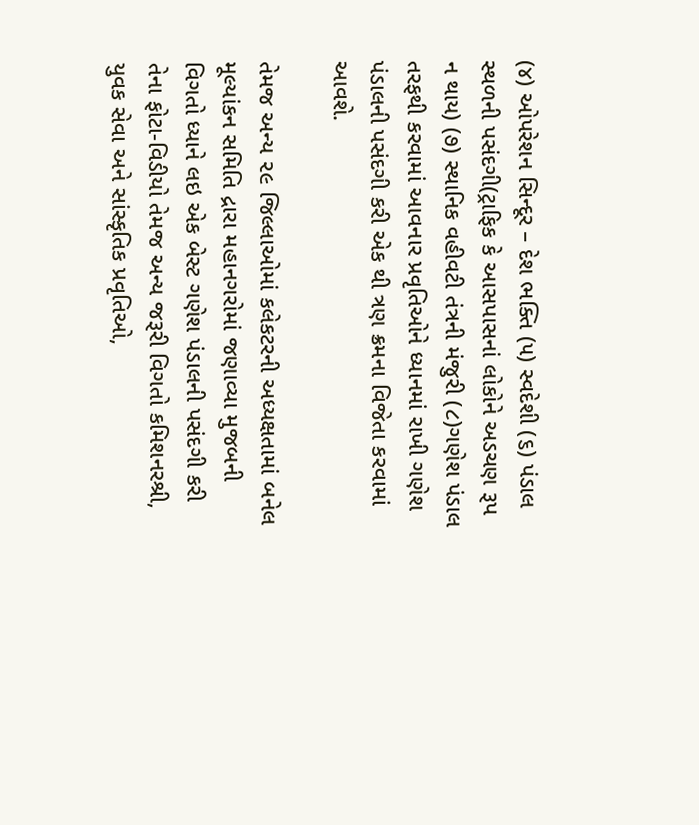(૪) ઓપરેશન સિન્દૂર – દેશ ભક્તિ (૫) સ્વદેશી (૬) પંડાલ સ્થળની પસંદગી(ટ્રાફિક કે આસપાસનાં લોકોને અડચણ રૂપ ન થાય) (૭) સ્થાનિક વહીવટી તંત્રની મંજુરી (૮)ગણેશ પંડાલ તરફથી કરવામાં આવનાર પ્રવૃતિઓને ધ્યાનમાં રાખી ગણેશ પંડાલની પસંદગી કરી એક થી ત્રણ ક્રમના વિજેતા કરવામાં આવશે.

તેમજ અન્ય ૨૯ જિલ્લાઓમાં કલેકટરની અધ્યક્ષતામાં બનેલ મૂલ્યાંકન સમિતિ દ્રારા મહાનગરોમાં જણાવ્યા મુજબની વિગતો ધ્યાને લઇ એક બેસ્ટ ગણેશ પંડાલની પસંદગી કરી તેના ફોટા-વિડીયો તેમજ અન્ય જરૂરી વિગતો કમિશનરશ્રી, યુવક સેવા અને સાંસ્કૃતિક પ્રવૃતિઓ,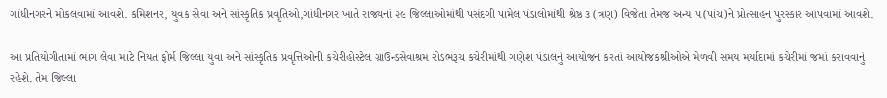ગાંધીનગરને મોકલવામાં આવશે. કમિશનર, યુવક સેવા અને સાંસ્કૃતિક પ્રવૃતિઓ,ગાંધીનગર ખાતે રાજ્યનાં ૨૯ જિલ્લાઓમાંથી પસંદગી પામેલ પંડાલોમાંથી શ્રેષ્ઠ ૩ (ત્રણ) વિજેતા તેમજ અન્ય ૫(પાંચ)ને પ્રોત્સાહન પુરસ્કાર આપવામાં આવશે.

આ પ્રતિયોગીતામાં ભાગ લેવા માટે નિયત ફોર્મ જિલ્લા યુવા અને સાંસ્કૃતિક પ્રવૃત્તિઓની કચેરીહોસ્ટેલ ગ્રાઉન્ડસેવાશ્રમ રોડભરૂચ કચેરીમાંથી ગણેશ પંડાલનું આયોજન કરતાં આયોજકશ્રીઓએ મેળવી સમય મર્યાદામાં કચેરીમાં જમાં કરાવવાનું રહેશે. તેમ જિલ્લા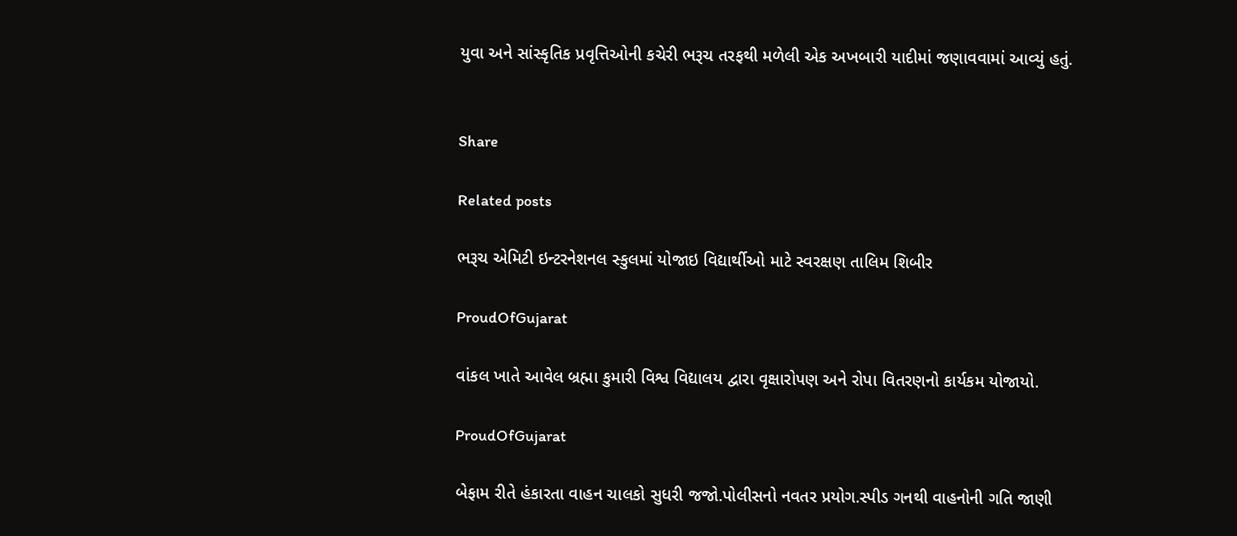યુવા અને સાંસ્કૃતિક પ્રવૃત્તિઓની કચેરી ભરૂચ તરફથી મળેલી એક અખબારી યાદીમાં જણાવવામાં આવ્યું હતું.


Share

Related posts

ભરૂચ એમિટી ઇન્ટરનેશનલ સ્કુલમાં યોજાઇ વિદ્યાર્થીઓ માટે સ્વરક્ષણ તાલિમ શિબીર

ProudOfGujarat

વાંકલ ખાતે આવેલ બ્રહ્મા કુમારી વિશ્વ વિદ્યાલય દ્વારા વૃક્ષારોપણ અને રોપા વિતરણનો કાર્યકમ યોજાયો.

ProudOfGujarat

બેફામ રીતે હંકારતા વાહન ચાલકો સુધરી જજો.પોલીસનો નવતર પ્રયોગ.સ્પીડ ગનથી વાહનોની ગતિ જાણી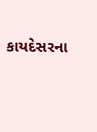કાયદેસરના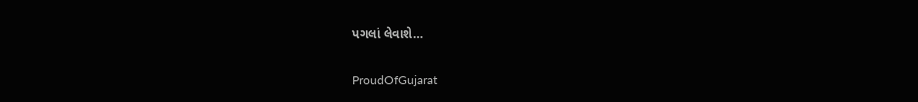પગલાં લેવાશે…

ProudOfGujarat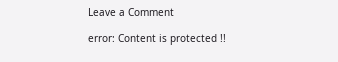Leave a Comment

error: Content is protected !!